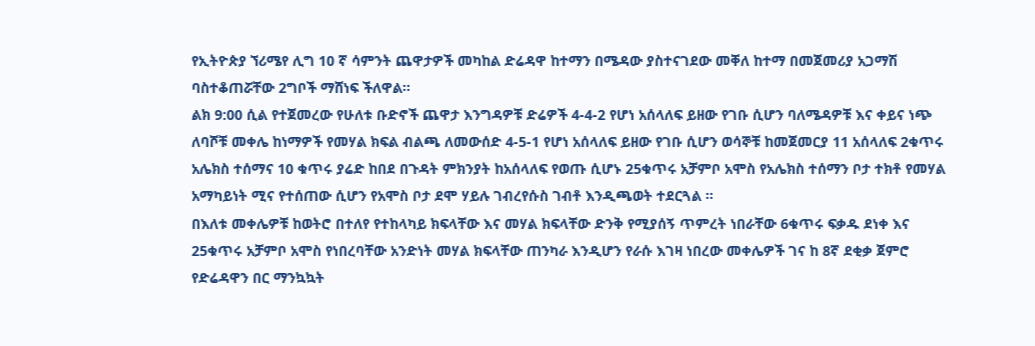የኢትዮጵያ ኘሪሜየ ሊግ 10 ኛ ሳምንት ጨዋታዎች መካከል ድሬዳዋ ከተማን በሜዳው ያስተናገደው መቐለ ከተማ በመጀመሪያ አጋማሽ ባስተቆጠሯቸው 2ግቦች ማሸነፍ ችለዋል፡፡
ልክ 9:00 ሲል የተጀመረው የሁለቱ ቡድኖች ጨዋታ እንግዳዎቹ ድሬዎች 4-4-2 የሆነ አሰላለፍ ይዘው የገቡ ሲሆን ባለሜዳዎቹ እና ቀይና ነጭ ለባሾቹ መቀሌ ከነማዎች የመሃል ክፍል ብልጫ ለመውሰድ 4-5-1 የሆነ አሰላለፍ ይዘው የገቡ ሲሆን ወሳኞቹ ከመጀመርያ 11 አሰላለፍ 2ቁጥሩ አሌክስ ተሰማና 10 ቁጥሩ ያሬድ ከበደ በጉዳት ምክንያት ከአሰላለፍ የወጡ ሲሆኑ 25ቁጥሩ አቻምቦ አሞስ የአሌክስ ተሰማን ቦታ ተክቶ የመሃል አማካይነት ሚና የተሰጠው ሲሆን የአሞስ ቦታ ደሞ ሃይሉ ገብረየሱስ ገብቶ እንዲጫወት ተደርጓል ፡፡
በእለቱ መቀሌዎቹ ከወትሮ በተለየ የተከላካይ ክፍላቸው እና መሃል ክፍላቸው ድንቅ የሚያሰኝ ጥምረት ነበራቸው 6ቁጥሩ ፍቃዱ ደነቀ እና 25ቁጥሩ አቻምቦ አሞስ የነበረባቸው አንድነት መሃል ክፍላቸው ጠንካራ እንዲሆን የራሱ እገዛ ነበረው መቀሌዎች ገና ከ 8ኛ ደቂቃ ጀምሮ የድሬዳዋን በር ማንኳኳት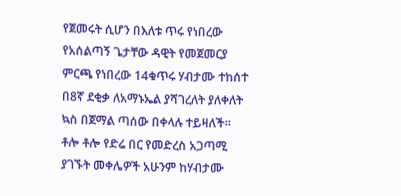የጀመሩት ሲሆን በእለቱ ጥሩ የነበረው የአሰልጣኝ ጌታቸው ዳዊት የመጀመርያ ምርጫ የነበረው 14ቁጥሩ ሃብታሙ ተከሰተ በ8ኛ ደቂቃ ለአማኑኤል ያሻገረለት ያለቀለት ኳስ በጀማል ጣሰው በቀላሉ ተይዛለች፡፡
ቶሎ ቶሎ የድሬ በር የመድረስ አጋጣሚ ያገኙት መቀሌዎች አሁንም ከሃብታሙ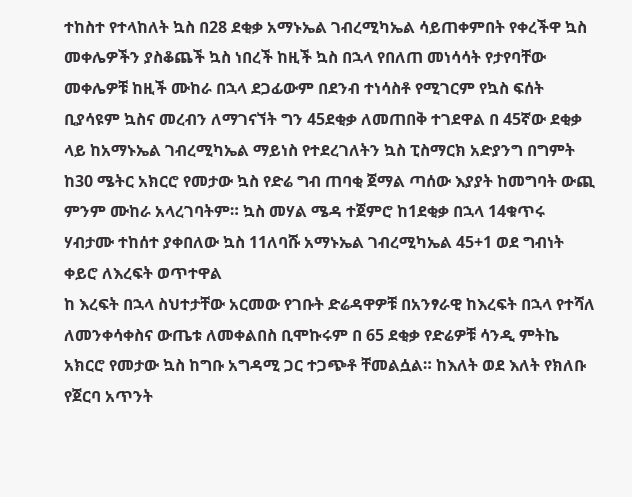ተከስተ የተላከለት ኳስ በ28 ደቂቃ አማኑኤል ገብረሚካኤል ሳይጠቀምበት የቀረችዋ ኳስ መቀሌዎችን ያስቆጨች ኳስ ነበረች ከዚች ኳስ በኋላ የበለጠ መነሳሳት የታየባቸው መቀሌዎቹ ከዚች ሙከራ በኋላ ደጋፊውም በደንብ ተነሳስቶ የሚገርም የኳስ ፍሰት ቢያሳዩም ኳስና መረብን ለማገናኘት ግን 45ደቂቃ ለመጠበቅ ተገደዋል በ 45ኛው ደቂቃ ላይ ከአማኑኤል ገብረሚካኤል ማይነስ የተደረገለትን ኳስ ፒስማርክ አድያንግ በግምት ከ30 ሜትር አክርሮ የመታው ኳስ የድሬ ግብ ጠባቂ ጀማል ጣሰው እያያት ከመግባት ውጪ ምንም ሙከራ አላረገባትም። ኳስ መሃል ሜዳ ተጀምሮ ከ1ደቂቃ በኋላ 14ቁጥሩ ሃብታሙ ተከሰተ ያቀበለው ኳስ 11ለባሹ አማኑኤል ገብረሚካኤል 45+1 ወደ ግብነት ቀይሮ ለእረፍት ወጥተዋል
ከ እረፍት በኋላ ስህተታቸው አርመው የገቡት ድሬዳዋዎቹ በአንፃራዊ ከእረፍት በኋላ የተሻለ ለመንቀሳቀስና ውጤቱ ለመቀልበስ ቢሞኩሩም በ 65 ደቂቃ የድሬዎቹ ሳንዲ ምትኬ አክርሮ የመታው ኳስ ከግቡ አግዳሚ ጋር ተጋጭቶ ቸመልሷል። ከእለት ወደ እለት የክለቡ የጀርባ አጥንት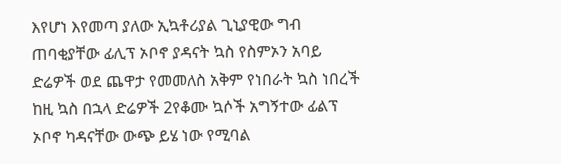እየሆነ እየመጣ ያለው ኢኳቶሪያል ጊኒያዊው ግብ ጠባቂያቸው ፊሊፕ ኦቦኖ ያዳናት ኳስ የስምኦን አባይ ድሬዎች ወደ ጨዋታ የመመለስ አቅም የነበራት ኳስ ነበረች ከዚ ኳስ በኋላ ድሬዎች 2የቆሙ ኳሶች አግኝተው ፊልፕ ኦቦኖ ካዳናቸው ውጭ ይሄ ነው የሚባል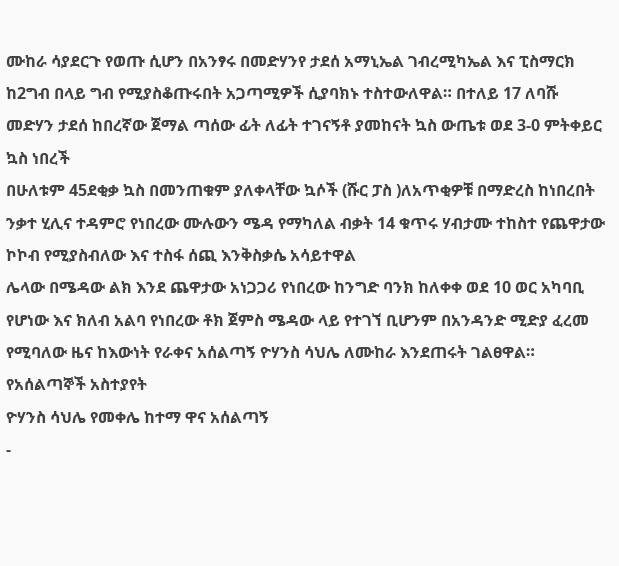ሙከራ ሳያደርጉ የወጡ ሲሆን በአንፃሩ በመድሃንየ ታደሰ አማኒኤል ገብረሚካኤል እና ፒስማርክ ከ2ግብ በላይ ግብ የሚያስቆጡሩበት አጋጣሚዎች ሲያባክኑ ተስተውለዋል። በተለይ 17 ለባሹ መድሃን ታደሰ ከበረኛው ጀማል ጣሰው ፊት ለፊት ተገናኝቶ ያመከናት ኳስ ውጤቱ ወደ 3-0 ምትቀይር ኳስ ነበረች
በሁለቱም 45ደቂቃ ኳስ በመንጠቁም ያለቀላቸው ኳሶች (ሹር ፓስ )ለአጥቂዎቹ በማድረስ ከነበረበት ንቃተ ሂሊና ተዳምሮ የነበረው ሙሉውን ሜዳ የማካለል ብቃት 14 ቁጥሩ ሃብታሙ ተከስተ የጨዋታው ኮኮብ የሚያስብለው እና ተስፋ ሰጪ እንቅስቃሴ አሳይተዋል
ሌላው በሜዳው ልክ እንደ ጨዋታው አነጋጋሪ የነበረው ከንግድ ባንክ ከለቀቀ ወደ 10 ወር አካባቢ የሆነው እና ክለብ አልባ የነበረው ቶክ ጀምስ ሜዳው ላይ የተገኘ ቢሆንም በአንዳንድ ሚድያ ፈረመ የሚባለው ዜና ከእውነት የራቀና አሰልጣኝ ዮሃንስ ሳህሌ ለሙከራ እንደጠሩት ገልፀዋል።
የአሰልጣኞች አስተያየት
ዮሃንስ ሳህሌ የመቀሌ ከተማ ዋና አሰልጣኝ
-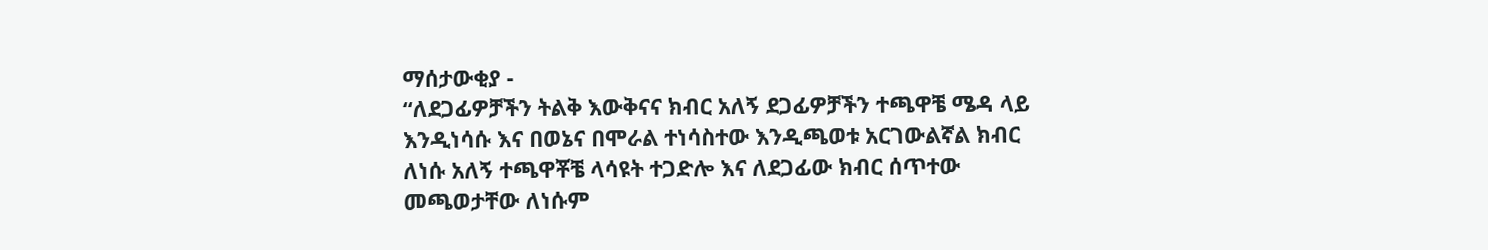ማሰታውቂያ -
“ለደጋፊዎቻችን ትልቅ እውቅናና ክብር አለኝ ደጋፊዎቻችን ተጫዋቼ ሜዳ ላይ እንዲነሳሱ እና በወኔና በሞራል ተነሳስተው እንዲጫወቱ አርገውልኛል ክብር ለነሱ አለኝ ተጫዋቾቼ ላሳዩት ተጋድሎ እና ለደጋፊው ክብር ሰጥተው መጫወታቸው ለነሱም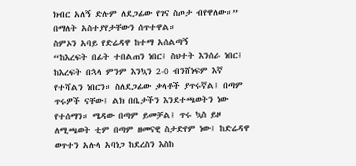ክብር አለኝ ድሉም ለደጋፊው የገና ስጦታ ብየዋለው።” በማለት አስተያየታቸውን ሰጥተዋል።
ስምኦን አባይ የድሬዳዋ ከተማ አሰልጣኝ
“ከእረፍት በፊት ተበልጠን ነበር፤ ስህተት እንሰራ ነበር፤ ከእረፍት በኋላ ምንም እንኳን 2-0 ብንሸነፍም እኛ የተሻልን ነበርን። ስለደጋፊው ቃላቶች ያጥሩኛል፤ በጣም ጥሩዎች ናቸው፤ ልክ በቤታችን እንደተጫወትን ነው የተሰማን። ሜዳው በጣም ይመቻል፤ ጥሩ ኳስ ይዞ ለሚጫወት ቲም በጣም ዘመናዊ ስታድየም ነው፤ ከድሬዳዋ ወጥተን አሉላ አባነጋ ከደረስን እስከ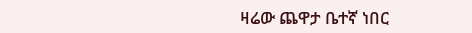ዛሬው ጨዋታ ቤተኛ ነበር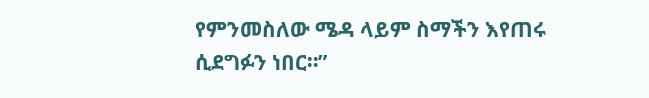የምንመስለው ሜዳ ላይም ስማችን እየጠሩ ሲደግፉን ነበር።”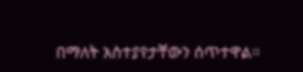በማለት አስተያየታቸውን ሰጥተዋል።